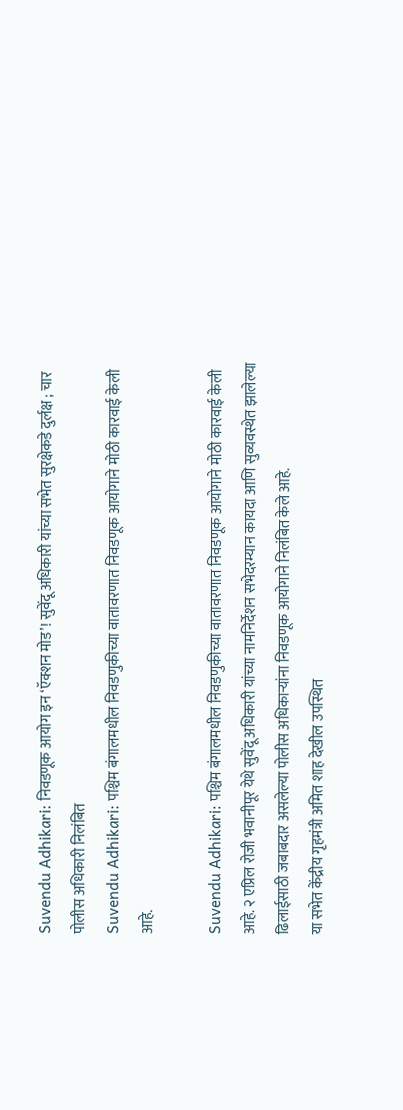Suvendu Adhikari: निवडणूक आयोग इन ‘ऍक्शन मोड’! सुवेंदू अधिकारी यांच्या सभेत सुरक्षेकडे दुर्लक्ष ; चार पोलीस अधिकारी निलंबित
Suvendu Adhikari: पश्चिम बंगालमधील निवडणुकीच्या वातावरणात निवडणूक आयोगाने मोठी कारवाई केली आहे.

Suvendu Adhikari: पश्चिम बंगालमधील निवडणुकीच्या वातावरणात निवडणूक आयोगाने मोठी कारवाई केली आहे. २ एप्रिल रोजी भवानीपूर येथे सुवेंदू अधिकारी यांच्या नामनिर्देशन सभेदरम्यान कायदा आणि सुव्यवस्थेत झालेल्या ढिलाईसाठी जबाबदार असलेल्या पोलीस अधिकाऱ्यांना निवडणूक आयोगाने निलंबित केले आहे.
या सभेत केंद्रीय गृहमंत्री अमित शाह देखील उपस्थित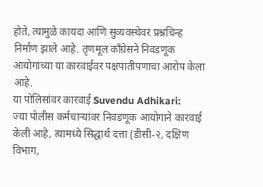होते, त्यामुळे कायदा आणि सुव्यवस्थेवर प्रश्नचिन्ह निर्माण झाले आहे. तृणमूल काँग्रेसने निवडणूक आयोगाच्या या कारवाईवर पक्षपातीपणाचा आरोप केला आहे.
या पोलिसांवर कारवाई Suvendu Adhikari:
ज्या पोलीस कर्मचाऱ्यांवर निवडणूक आयोगाने कारवाई केली आहे, त्यामध्ये सिद्धार्थ दत्ता (डीसी-२, दक्षिण विभाग,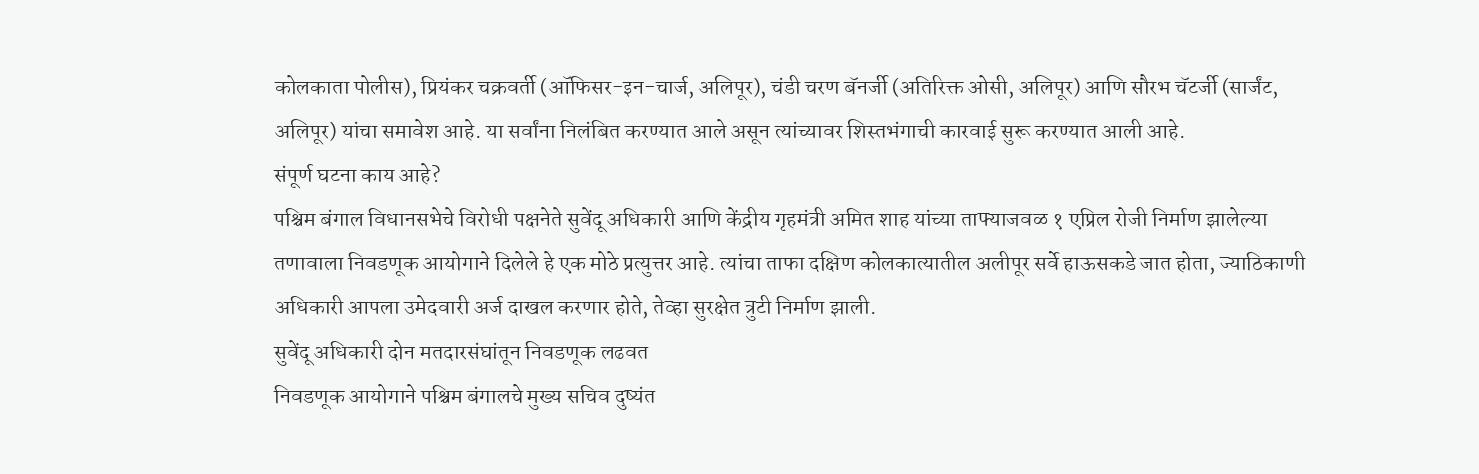कोलकाता पोलीस), प्रियंकर चक्रवर्ती (ऑफिसर-इन-चार्ज, अलिपूर), चंडी चरण बॅनर्जी (अतिरिक्त ओसी, अलिपूर) आणि सौरभ चॅटर्जी (सार्जंट, अलिपूर) यांचा समावेश आहे. या सर्वांना निलंबित करण्यात आले असून त्यांच्यावर शिस्तभंगाची कारवाई सुरू करण्यात आली आहे.
संपूर्ण घटना काय आहे?
पश्चिम बंगाल विधानसभेचे विरोधी पक्षनेते सुवेंदू अधिकारी आणि केंद्रीय गृहमंत्री अमित शाह यांच्या ताफ्याजवळ १ एप्रिल रोजी निर्माण झालेल्या तणावाला निवडणूक आयोगाने दिलेले हे एक मोठे प्रत्युत्तर आहे. त्यांचा ताफा दक्षिण कोलकात्यातील अलीपूर सर्वे हाऊसकडे जात होता, ज्याठिकाणी अधिकारी आपला उमेदवारी अर्ज दाखल करणार होते, तेव्हा सुरक्षेत त्रुटी निर्माण झाली.
सुवेंदू अधिकारी दोन मतदारसंघांतून निवडणूक लढवत
निवडणूक आयोगाने पश्चिम बंगालचे मुख्य सचिव दुष्यंत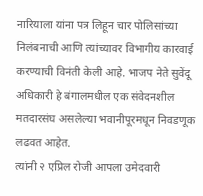नारियाला यांना पत्र लिहून चार पोलिसांच्या निलंबनाची आणि त्यांच्यावर विभागीय कारवाई करण्याची विनंती केली आहे. भाजप नेते सुवेंदू अधिकारी हे बंगालमधील एक संवेदनशील मतदारसंघ असलेल्या भवानीपूरमधून निवडणूक लढवत आहेत.
त्यांनी २ एप्रिल रोजी आपला उमेदवारी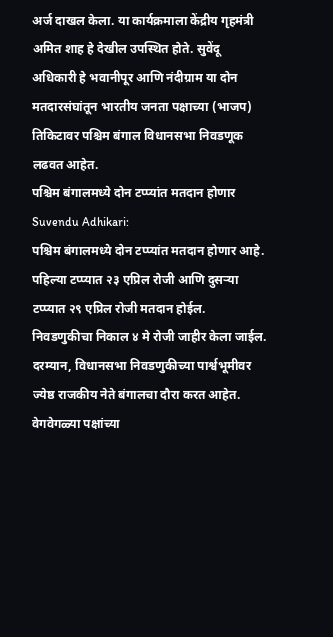अर्ज दाखल केला. या कार्यक्रमाला केंद्रीय गृहमंत्री अमित शाह हे देखील उपस्थित होते. सुवेंदू अधिकारी हे भवानीपूर आणि नंदीग्राम या दोन मतदारसंघांतून भारतीय जनता पक्षाच्या (भाजप) तिकिटावर पश्चिम बंगाल विधानसभा निवडणूक लढवत आहेत.
पश्चिम बंगालमध्ये दोन टप्प्यांत मतदान होणार Suvendu Adhikari:
पश्चिम बंगालमध्ये दोन टप्प्यांत मतदान होणार आहे. पहिल्या टप्प्यात २३ एप्रिल रोजी आणि दुसऱ्या टप्प्यात २९ एप्रिल रोजी मतदान होईल. निवडणुकीचा निकाल ४ मे रोजी जाहीर केला जाईल. दरम्यान, विधानसभा निवडणुकीच्या पार्श्वभूमीवर ज्येष्ठ राजकीय नेते बंगालचा दौरा करत आहेत. वेगवेगळ्या पक्षांच्या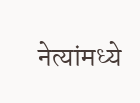नेत्यांमध्ये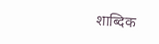शाब्दिक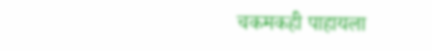चकमकही पाहायला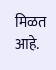मिळत आहे.